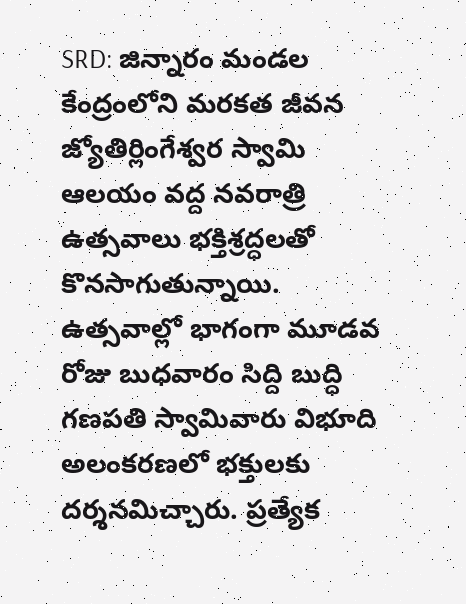SRD: జిన్నారం మండల కేంద్రంలోని మరకత జీవన జ్యోతిర్లింగేశ్వర స్వామి ఆలయం వద్ద నవరాత్రి ఉత్సవాలు భక్తిశ్రద్ధలతో కొనసాగుతున్నాయి. ఉత్సవాల్లో భాగంగా మూడవ రోజు బుధవారం సిద్ది బుద్ధి గణపతి స్వామివారు విభూది అలంకరణలో భక్తులకు దర్శనమిచ్చారు. ప్రత్యేక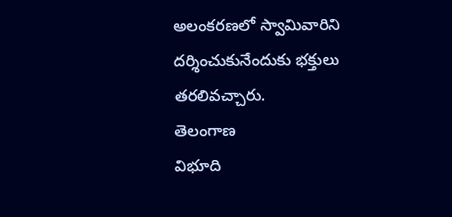అలంకరణలో స్వామివారిని దర్శించుకునేందుకు భక్తులు తరలివచ్చారు.
తెలంగాణ
విభూది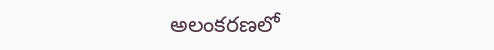అలంకరణలో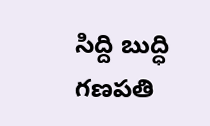సిద్ది బుద్ధి గణపతి